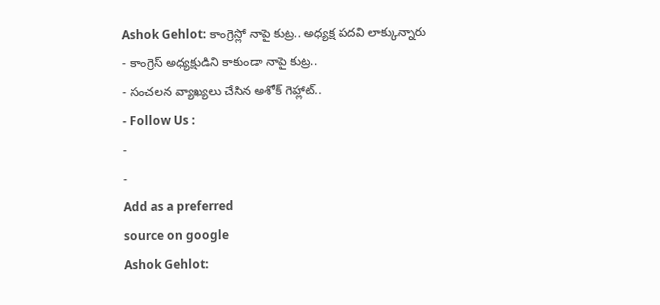Ashok Gehlot: కాంగ్రెస్లో నాపై కుట్ర.. అధ్యక్ష పదవి లాక్కున్నారు
- కాంగ్రెస్ అధ్యక్షుడిని కాకుండా నాపై కుట్ర..
- సంచలన వ్యాఖ్యలు చేసిన అశోక్ గెహ్లాట్..
- Follow Us :
-
-
Add as a preferred
source on google
Ashok Gehlot: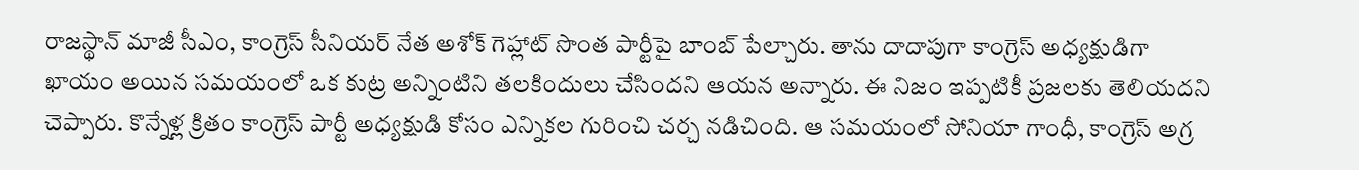రాజస్థాన్ మాజీ సీఎం, కాంగ్రెస్ సీనియర్ నేత అశోక్ గెహ్లాట్ సొంత పార్టీపై బాంబ్ పేల్చారు. తాను దాదాపుగా కాంగ్రెస్ అధ్యక్షుడిగా ఖాయం అయిన సమయంలో ఒక కుట్ర అన్నింటిని తలకిందులు చేసిందని ఆయన అన్నారు. ఈ నిజం ఇప్పటికీ ప్రజలకు తెలియదని చెప్పారు. కొన్నేళ్ల క్రితం కాంగ్రెస్ పార్టీ అధ్యక్షుడి కోసం ఎన్నికల గురించి చర్చ నడిచింది. ఆ సమయంలో సోనియా గాంధీ, కాంగ్రెస్ అగ్ర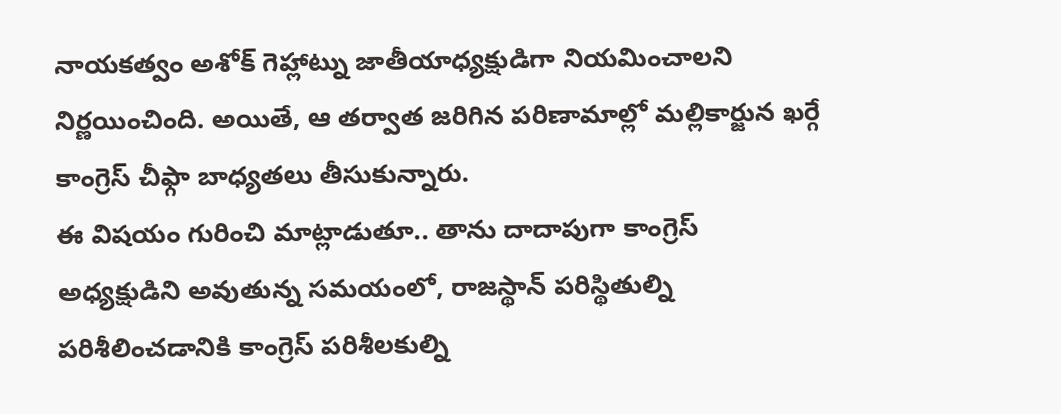నాయకత్వం అశోక్ గెహ్లాట్ను జాతీయాధ్యక్షుడిగా నియమించాలని నిర్ణయించింది. అయితే, ఆ తర్వాత జరిగిన పరిణామాల్లో మల్లికార్జున ఖర్గే కాంగ్రెస్ చీఫ్గా బాధ్యతలు తీసుకున్నారు.
ఈ విషయం గురించి మాట్లాడుతూ.. తాను దాదాపుగా కాంగ్రెస్ అధ్యక్షుడిని అవుతున్న సమయంలో, రాజస్థాన్ పరిస్థితుల్ని పరిశీలించడానికి కాంగ్రెస్ పరిశీలకుల్ని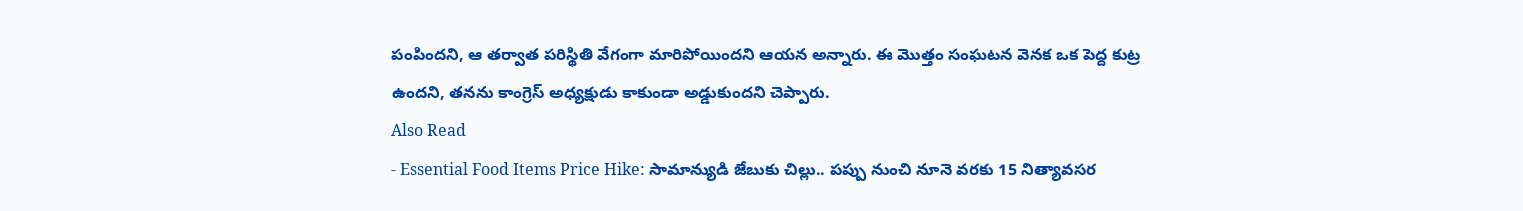పంపిందని, ఆ తర్వాత పరిస్థితి వేగంగా మారిపోయిందని ఆయన అన్నారు. ఈ మొత్తం సంఘటన వెనక ఒక పెద్ద కుట్ర ఉందని, తనను కాంగ్రెస్ అధ్యక్షుడు కాకుండా అడ్డుకుందని చెప్పారు.
Also Read
- Essential Food Items Price Hike: సామాన్యుడి జేబుకు చిల్లు.. పప్పు నుంచి నూనె వరకు 15 నిత్యావసర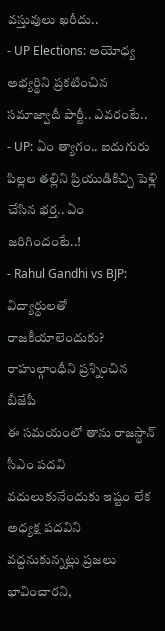వస్తువులు ఖరీదు..
- UP Elections: అయోధ్య అభ్యర్థిని ప్రకటించిన సమాజ్వాదీ పార్టీ.. ఎవరంటే..
- UP: ఏం త్యాగం.. ఐదుగురు పిల్లల తల్లిని ప్రియుడికిచ్చి పెళ్లి చేసిన భర్త.. ఏం జరిగిందంటే..!
- Rahul Gandhi vs BJP: విద్యార్థులతో రాజకీయాలెందుకు? రాహుల్గాంధీని ప్రశ్నించిన బీజేపీ
ఈ సమయంలో తాను రాజస్థాన్ సీఎం పదవి వదులుకునేందుకు ఇష్టం లేక అధ్యక్ష పదవిని వద్దనుకున్నట్లు ప్రజలు భావించారని,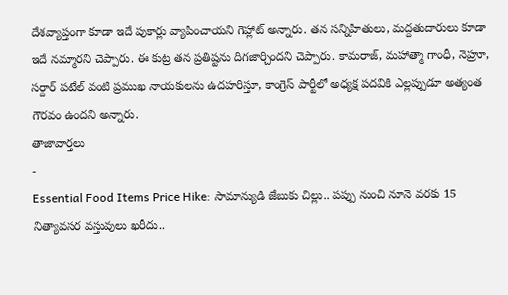దేశవ్యాప్తంగా కూడా ఇదే పుకార్లు వ్యాపించాయని గెహ్లాట్ అన్నారు. తన సన్నిహితులు, మద్దతుదారులు కూడా ఇదే నమ్మారని చెప్పారు. ఈ కుట్ర తన ప్రతిష్టను దిగజార్చిందని చెప్పారు. కామరాజ్, మహాత్మా గాంధీ, నెహ్రూ, సర్దార్ పటేల్ వంటి ప్రముఖ నాయకులను ఉదహరిస్తూ, కాంగ్రెస్ పార్టీలో అధ్యక్ష పదవికి ఎల్లప్పుడూ అత్యంత గౌరవం ఉందని అన్నారు.
తాజావార్తలు
-
Essential Food Items Price Hike: సామాన్యుడి జేబుకు చిల్లు.. పప్పు నుంచి నూనె వరకు 15 నిత్యావసర వస్తువులు ఖరీదు..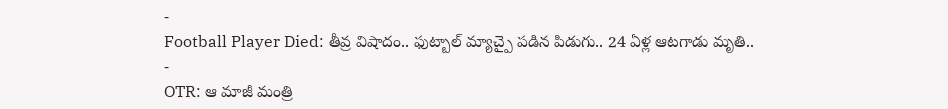-
Football Player Died: తీవ్ర విషాదం.. ఫుట్బాల్ మ్యాచ్పై పడిన పిడుగు.. 24 ఏళ్ల ఆటగాడు మృతి..
-
OTR: ఆ మాజీ మంత్రి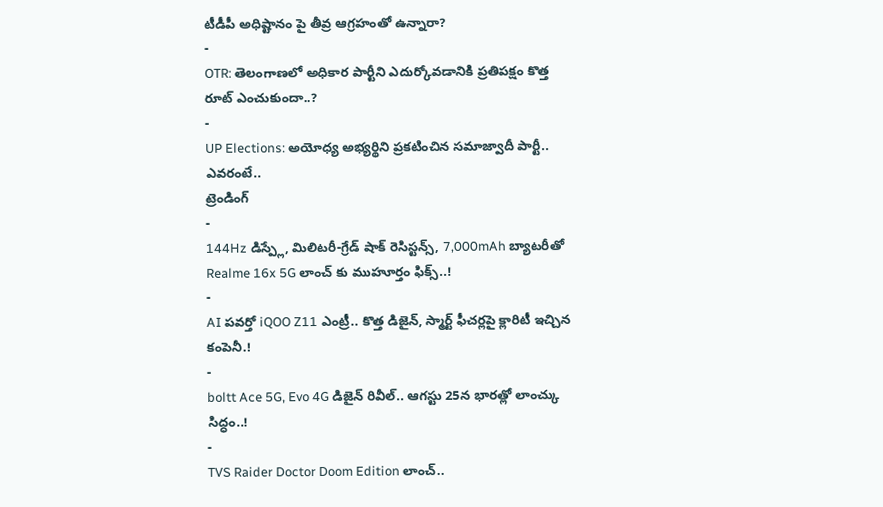టీడీపీ అధిష్టానం పై తీవ్ర ఆగ్రహంతో ఉన్నారా?
-
OTR: తెలంగాణలో అధికార పార్టీని ఎదుర్కోవడానికి ప్రతిపక్షం కొత్త రూట్ ఎంచుకుందా..?
-
UP Elections: అయోధ్య అభ్యర్థిని ప్రకటించిన సమాజ్వాదీ పార్టీ.. ఎవరంటే..
ట్రెండింగ్
-
144Hz డిస్ప్లే, మిలిటరీ-గ్రేడ్ షాక్ రెసిస్టన్స్, 7,000mAh బ్యాటరీతో Realme 16x 5G లాంచ్ కు ముహూర్తం ఫిక్స్..!
-
AI పవర్తో iQOO Z11 ఎంట్రీ.. కొత్త డిజైన్, స్మార్ట్ ఫీచర్లపై క్లారిటీ ఇచ్చిన కంపెనీ.!
-
boltt Ace 5G, Evo 4G డిజైన్ రివీల్.. ఆగస్టు 25న భారత్లో లాంచ్కు సిద్ధం..!
-
TVS Raider Doctor Doom Edition లాంచ్..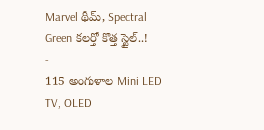Marvel థీమ్, Spectral Green కలర్తో కొత్త స్టైల్..!
-
115 అంగుళాల Mini LED TV, OLED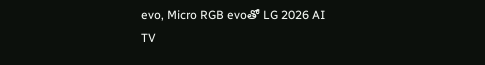evo, Micro RGB evoతో LG 2026 AI TV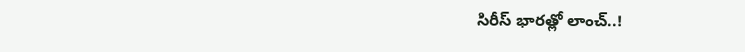సిరీస్ భారత్లో లాంచ్..!